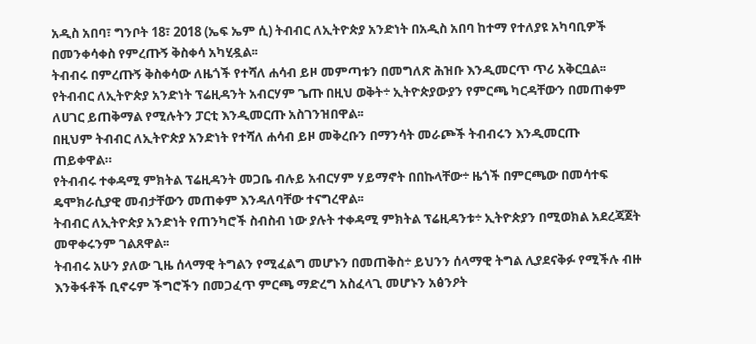አዲስ አበባ፣ ግንቦት 18፣ 2018 (ኤፍ ኤም ሲ) ትብብር ለኢትዮጵያ አንድነት በአዲስ አበባ ከተማ የተለያዩ አካባቢዎች በመንቀሳቀስ የምረጡኝ ቅስቀሳ አካሂዷል፡፡
ትብብሩ በምረጡኝ ቅስቀሳው ለዜጎች የተሻለ ሐሳብ ይዞ መምጣቱን በመግለጽ ሕዝቡ እንዲመርጥ ጥሪ አቅርቧል፡፡
የትብብር ለኢትዮጵያ አንድነት ፕሬዚዳንት አብርሃም ጌጡ በዚህ ወቅት÷ ኢትዮጵያውያን የምርጫ ካርዳቸውን በመጠቀም ለሀገር ይጠቅማል የሚሉትን ፓርቲ እንዲመርጡ አስገንዝበዋል፡፡
በዚህም ትብብር ለኢትዮጵያ አንድነት የተሻለ ሐሳብ ይዞ መቅረቡን በማንሳት መራጮች ትብብሩን እንዲመርጡ ጠይቀዋል።
የትብብሩ ተቀዳሚ ምክትል ፕሬዚዳንት መጋቤ ብሉይ አብርሃም ሃይማኖት በበኩላቸው÷ ዜጎች በምርጫው በመሳተፍ ዴሞክራሲያዊ መብታቸውን መጠቀም እንዳለባቸው ተናግረዋል፡፡
ትብብር ለኢትዮጵያ አንድነት የጠንካሮች ስብስብ ነው ያሉት ተቀዳሚ ምክትል ፕሬዚዳንቱ÷ ኢትዮጵያን በሚወክል አደረጃጀት መዋቀሩንም ገልጸዋል፡፡
ትብብሩ አሁን ያለው ጊዜ ሰላማዊ ትግልን የሚፈልግ መሆኑን በመጠቅስ÷ ይህንን ሰላማዊ ትግል ሊያደናቅፉ የሚችሉ ብዙ እንቅፋቶች ቢኖሩም ችግሮችን በመጋፈጥ ምርጫ ማድረግ አስፈላጊ መሆኑን አፅንዖት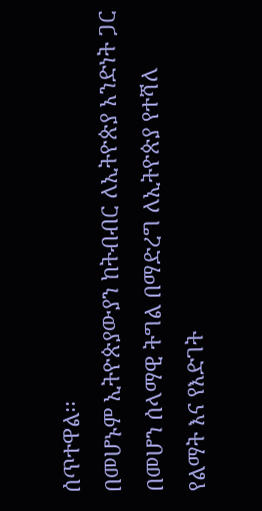ሰጥተዋል፡፡
በመሆኑም ኢትዮጵያውያን ከትብብር ለኢትዮጵያ አንድነት ጋር በመሆን ሰላማዊ ትግል በማድረግ ለኢትዮጵያ የተሻለ የልማት እና የእድገት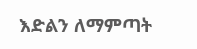እድልን ለማምጣት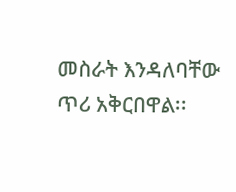መስራት እንዳለባቸው ጥሪ አቅርበዋል፡፡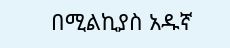በሚልኪያስ አዱኛ